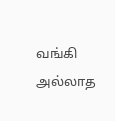வங்கி அல்லாத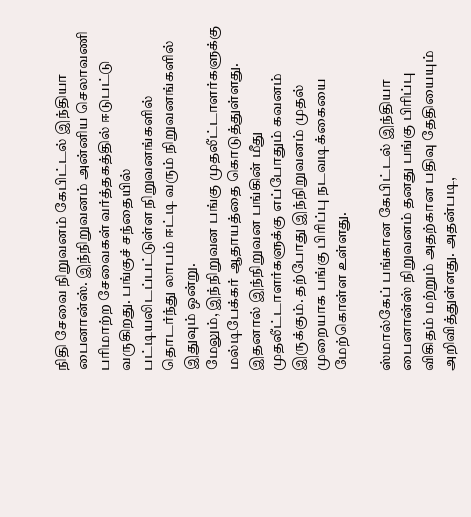நிதி சேவை நிறுவனம் கேபிட்டல் இந்தியா பைனான்ஸ். இந்நிறுவனம் அன்னிய செலாவணி பரிமாற்ற சேவைகள் வர்த்தகத்தில் ஈடுபட்டு வருகிறது. பங்குச் சந்தையில் பட்டியலிடப்பட்டுள்ள நிறுவனங்களில் தொடர்ந்து லாபம் ஈட்டி வரும் நிறுவனங்களில் இதுவும் ஒன்று.
மேலும், இந்நிறுவன பங்கு முதலீட்டாளர்களுக்கு மல்டிபேக்கர் ஆதாயத்தை கொடுத்துள்ளது. இதனால் இந்நிறுவன பங்கின் மீது முதலீட்டாளர்களுக்கு எப்போதும் கவனம் இருக்கும். தற்போது இந்நிறுவனம் முதல் முறையாக பங்கு பிரிப்பு நடவடிக்கையை மேற்கொள்ள உள்ளது.

ஸ்மால்கேப் பங்கான கேபிட்டல் இந்தியா பைனான்ஸ் நிறுவனம் தனது பங்கு பிரிப்பு விகிதம் மற்றும் அதற்கான பதிவு தேதியையும் அறிவித்துள்ளது. அதன்படி,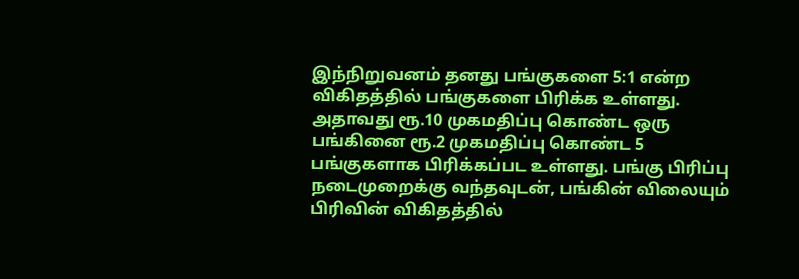இந்நிறுவனம் தனது பங்குகளை 5:1 என்ற விகிதத்தில் பங்குகளை பிரிக்க உள்ளது.
அதாவது ரூ.10 முகமதிப்பு கொண்ட ஒரு பங்கினை ரூ.2 முகமதிப்பு கொண்ட 5 பங்குகளாக பிரிக்கப்பட உள்ளது. பங்கு பிரிப்பு நடைமுறைக்கு வந்தவுடன், பங்கின் விலையும் பிரிவின் விகிதத்தில்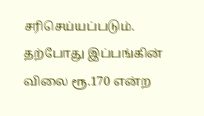சரிசெய்யப்படும். தற்போது இப்பங்கின் விலை ரூ.170 என்ற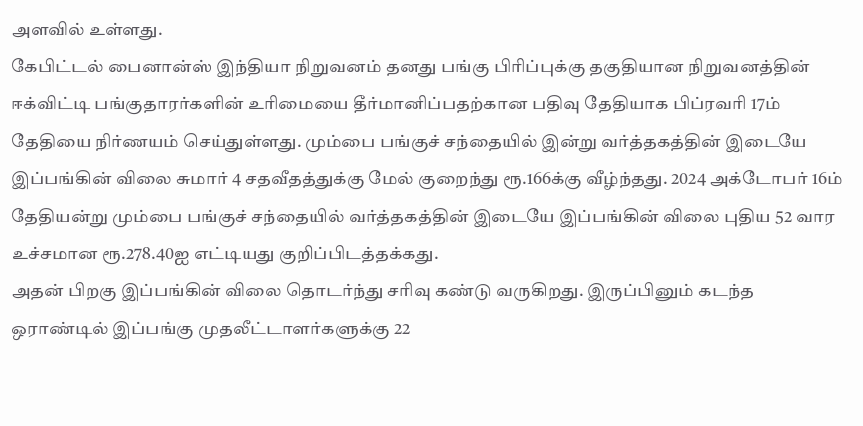அளவில் உள்ளது.
கேபிட்டல் பைனான்ஸ் இந்தியா நிறுவனம் தனது பங்கு பிரிப்புக்கு தகுதியான நிறுவனத்தின் ஈக்விட்டி பங்குதாரர்களின் உரிமையை தீர்மானிப்பதற்கான பதிவு தேதியாக பிப்ரவரி 17ம் தேதியை நிர்ணயம் செய்துள்ளது. மும்பை பங்குச் சந்தையில் இன்று வர்த்தகத்தின் இடையே இப்பங்கின் விலை சுமார் 4 சதவீதத்துக்கு மேல் குறைந்து ரூ.166க்கு வீழ்ந்தது. 2024 அக்டோபர் 16ம் தேதியன்று மும்பை பங்குச் சந்தையில் வர்த்தகத்தின் இடையே இப்பங்கின் விலை புதிய 52 வார உச்சமான ரூ.278.40ஐ எட்டியது குறிப்பிடத்தக்கது.
அதன் பிறகு இப்பங்கின் விலை தொடர்ந்து சரிவு கண்டு வருகிறது. இருப்பினும் கடந்த ஒராண்டில் இப்பங்கு முதலீட்டாளர்களுக்கு 22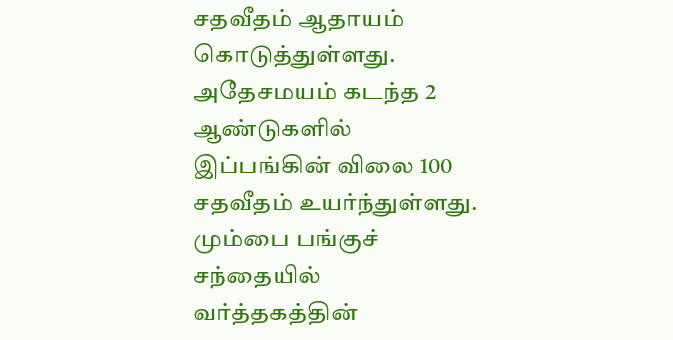சதவீதம் ஆதாயம் கொடுத்துள்ளது. அதேசமயம் கடந்த 2 ஆண்டுகளில் இப்பங்கின் விலை 100 சதவீதம் உயர்ந்துள்ளது. மும்பை பங்குச் சந்தையில் வர்த்தகத்தின்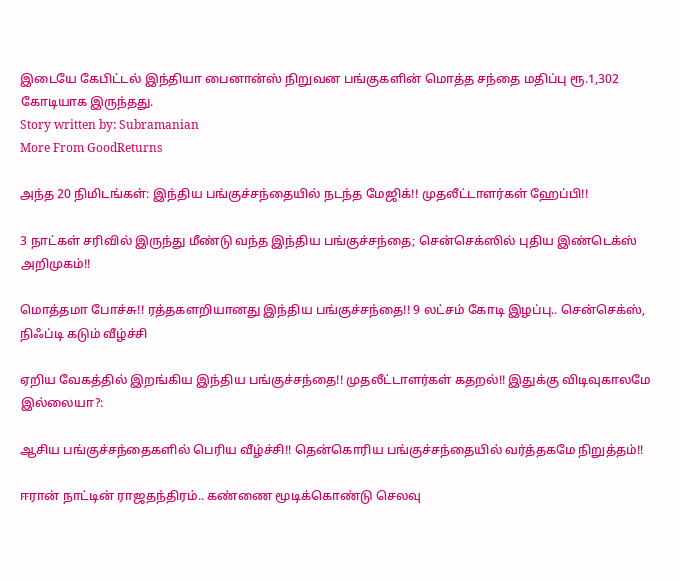இடையே கேபிட்டல் இந்தியா பைனான்ஸ் நிறுவன பங்குகளின் மொத்த சந்தை மதிப்பு ரூ.1,302 கோடியாக இருந்தது.
Story written by: Subramanian
More From GoodReturns

அந்த 20 நிமிடங்கள்: இந்திய பங்குச்சந்தையில் நடந்த மேஜிக்!! முதலீட்டாளர்கள் ஹேப்பி!!

3 நாட்கள் சரிவில் இருந்து மீண்டு வந்த இந்திய பங்குச்சந்தை; சென்செக்ஸில் புதிய இண்டெக்ஸ் அறிமுகம்!!

மொத்தமா போச்சு!! ரத்தகளறியானது இந்திய பங்குச்சந்தை!! 9 லட்சம் கோடி இழப்பு.. சென்செக்ஸ், நிஃப்டி கடும் வீழ்ச்சி

ஏறிய வேகத்தில் இறங்கிய இந்திய பங்குச்சந்தை!! முதலீட்டாளர்கள் கதறல்!! இதுக்கு விடிவுகாலமே இல்லையா?:

ஆசிய பங்குச்சந்தைகளில் பெரிய வீழ்ச்சி!! தென்கொரிய பங்குச்சந்தையில் வர்த்தகமே நிறுத்தம்!!

ஈரான் நாட்டின் ராஜதந்திரம்.. கண்ணை மூடிக்கொண்டு செலவு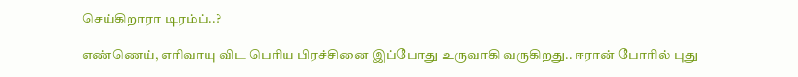செய்கிறாரா டிரம்ப்..?

எண்ணெய், எரிவாயு விட பெரிய பிரச்சினை இப்போது உருவாகி வருகிறது.. ஈரான் போரில் புது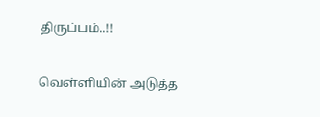திருப்பம்..!!

வெள்ளியின் அடுத்த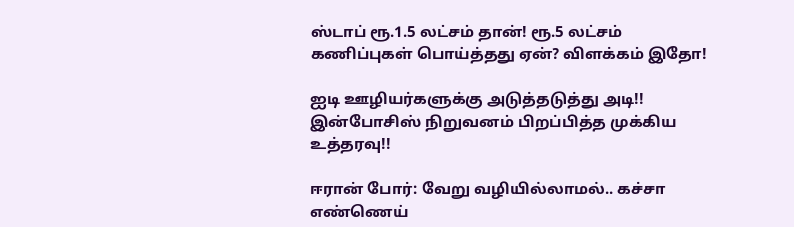ஸ்டாப் ரூ.1.5 லட்சம் தான்! ரூ.5 லட்சம் கணிப்புகள் பொய்த்தது ஏன்? விளக்கம் இதோ!

ஐடி ஊழியர்களுக்கு அடுத்தடுத்து அடி!! இன்போசிஸ் நிறுவனம் பிறப்பித்த முக்கிய உத்தரவு!!

ஈரான் போர்: வேறு வழியில்லாமல்.. கச்சா எண்ணெய்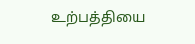உற்பத்தியை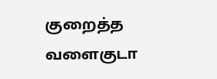குறைத்த வளைகுடா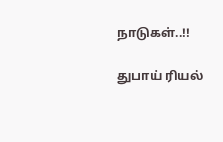நாடுகள்..!!

துபாய் ரியல்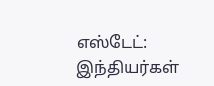எஸ்டேட்: இந்தியர்கள்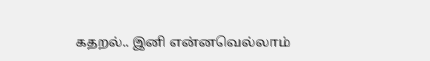கதறல்.. இனி என்னவெல்லாம்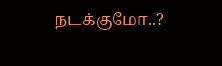நடக்குமோ..?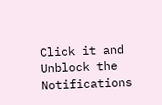Click it and Unblock the Notifications